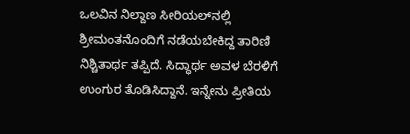ಒಲವಿನ ನಿಲ್ದಾಣ ಸೀರಿಯಲ್‌ನಲ್ಲಿ ಶ್ರೀಮಂತನೊಂದಿಗೆ ನಡೆಯಬೇಕಿದ್ದ ತಾರಿಣಿ ನಿಶ್ಚಿತಾರ್ಥ ತಪ್ಪಿದೆ. ಸಿದ್ಧಾರ್ಥ ಅವಳ ಬೆರಳಿಗೆ ಉಂಗುರ ತೊಡಿಸಿದ್ದಾನೆ. ಇನ್ನೇನು ಪ್ರೀತಿಯ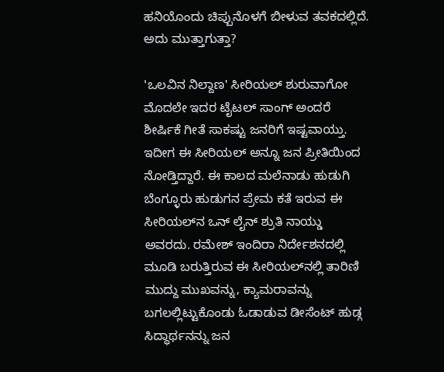ಹನಿಯೊಂದು ಚಿಪ್ಪುನೊಳಗೆ ಬೀಳುವ ತವಕದಲ್ಲಿದೆ. ಅದು ಮುತ್ತಾಗುತ್ತಾ?

'ಒಲವಿನ ನಿಲ್ದಾಣ' ಸೀರಿಯಲ್ ಶುರುವಾಗೋ ಮೊದಲೇ ಇದರ ಟೈಟಲ್ ಸಾಂಗ್ ಅಂದರೆ ಶೀರ್ಷಿಕೆ ಗೀತೆ ಸಾಕಷ್ಟು ಜನರಿಗೆ ಇಷ್ಟವಾಯ್ತು. ಇದೀಗ ಈ ಸೀರಿಯಲ್‌ ಅನ್ನೂ ಜನ ಪ್ರೀತಿಯಿಂದ ನೋಡ್ತಿದ್ದಾರೆ. ಈ ಕಾಲದ ಮಲೆನಾಡು ಹುಡುಗಿ ಬೆಂಗ್ಳೂರು ಹುಡುಗನ ಪ್ರೇಮ ಕತೆ ಇರುವ ಈ ಸೀರಿಯಲ್‌ನ ಒನ್‌ ಲೈನ್ ಶ್ರುತಿ ನಾಯ್ಡು ಅವರದು. ರಮೇಶ್ ಇಂದಿರಾ ನಿರ್ದೇಶನದಲ್ಲಿ ಮೂಡಿ ಬರುತ್ತಿರುವ ಈ ಸೀರಿಯಲ್‌ನಲ್ಲಿ ತಾರಿಣಿ ಮುದ್ದು ಮುಖವನ್ನು, ಕ್ಯಾಮರಾವನ್ನು ಬಗಲಲ್ಲಿಟ್ಟುಕೊಂಡು ಓಡಾಡುವ ಡೀಸೆಂಟ್ ಹುಡ್ಗ ಸಿದ್ಧಾರ್ಥನನ್ನು ಜನ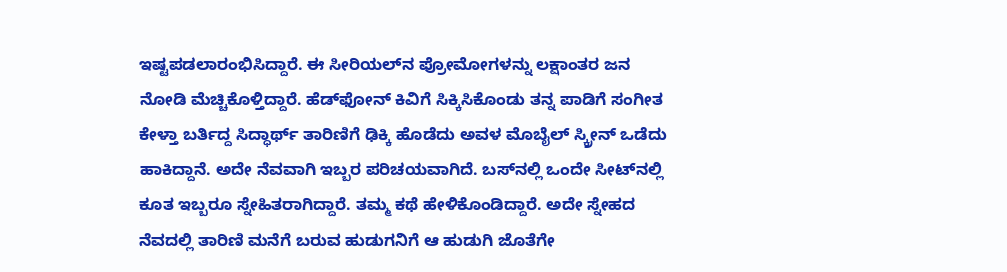ಇಷ್ಟಪಡಲಾರಂಭಿಸಿದ್ದಾರೆ. ಈ ಸೀರಿಯಲ್‌ನ ಪ್ರೋಮೋಗಳನ್ನು ಲಕ್ಷಾಂತರ ಜನ ನೋಡಿ ಮೆಚ್ಚಿಕೊಳ್ತಿದ್ದಾರೆ. ಹೆಡ್‌ಫೋನ್ ಕಿವಿಗೆ ಸಿಕ್ಕಿಸಿಕೊಂಡು ತನ್ನ ಪಾಡಿಗೆ ಸಂಗೀತ ಕೇಳ್ತಾ ಬರ್ತಿದ್ದ ಸಿದ್ಧಾರ್ಥ್ ತಾರಿಣಿಗೆ ಢಿಕ್ಕಿ ಹೊಡೆದು ಅವಳ ಮೊಬೈಲ್ ಸ್ಕ್ರೀನ್ ಒಡೆದು ಹಾಕಿದ್ದಾನೆ. ಅದೇ ನೆವವಾಗಿ ಇಬ್ಬರ ಪರಿಚಯವಾಗಿದೆ. ಬಸ್‌ನಲ್ಲಿ ಒಂದೇ ಸೀಟ್‌ನಲ್ಲಿ ಕೂತ ಇಬ್ಬರೂ ಸ್ನೇಹಿತರಾಗಿದ್ದಾರೆ. ತಮ್ಮ ಕಥೆ ಹೇಳಿಕೊಂಡಿದ್ದಾರೆ. ಅದೇ ಸ್ನೇಹದ ನೆವದಲ್ಲಿ ತಾರಿಣಿ ಮನೆಗೆ ಬರುವ ಹುಡುಗನಿಗೆ ಆ ಹುಡುಗಿ ಜೊತೆಗೇ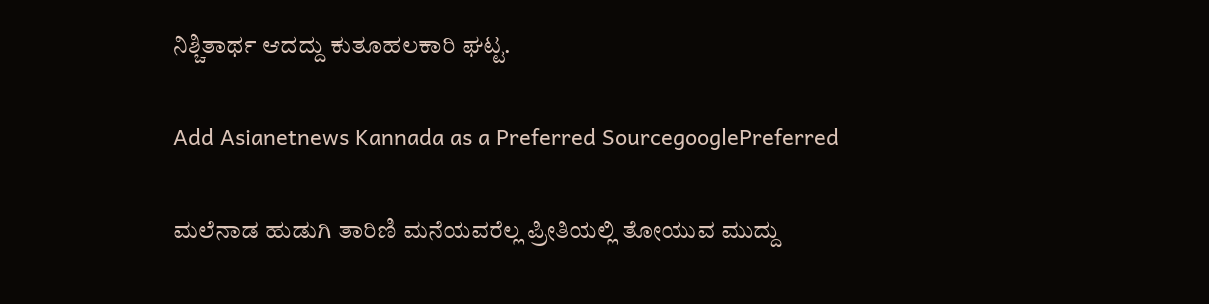ನಿಶ್ಚಿತಾರ್ಥ ಆದದ್ದು ಕುತೂಹಲಕಾರಿ ಘಟ್ಟ.

Add Asianetnews Kannada as a Preferred SourcegooglePreferred

ಮಲೆನಾಡ ಹುಡುಗಿ ತಾರಿಣಿ ಮನೆಯವರೆಲ್ಲ ಪ್ರೀತಿಯಲ್ಲಿ ತೋಯುವ ಮುದ್ದು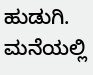ಹುಡುಗಿ. ಮನೆಯಲ್ಲಿ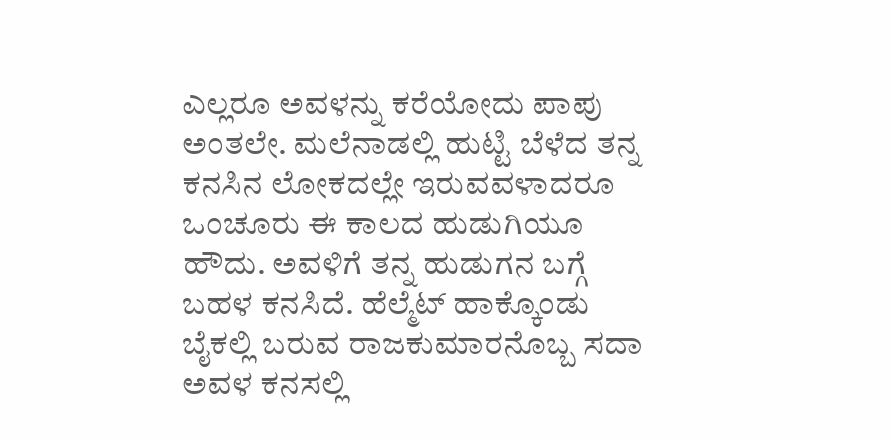ಎಲ್ಲರೂ ಅವಳನ್ನು ಕರೆಯೋದು ಪಾಪು ಅಂತಲೇ. ಮಲೆನಾಡಲ್ಲಿ ಹುಟ್ಟಿ ಬೆಳೆದ ತನ್ನ ಕನಸಿನ ಲೋಕದಲ್ಲೇ ಇರುವವಳಾದರೂ ಒಂಚೂರು ಈ ಕಾಲದ ಹುಡುಗಿಯೂ ಹೌದು. ಅವಳಿಗೆ ತನ್ನ ಹುಡುಗನ ಬಗ್ಗೆ ಬಹಳ ಕನಸಿದೆ. ಹೆಲ್ಮೆಟ್ ಹಾಕ್ಕೊಂಡು ಬೈಕಲ್ಲಿ ಬರುವ ರಾಜಕುಮಾರನೊಬ್ಬ ಸದಾ ಅವಳ ಕನಸಲ್ಲಿ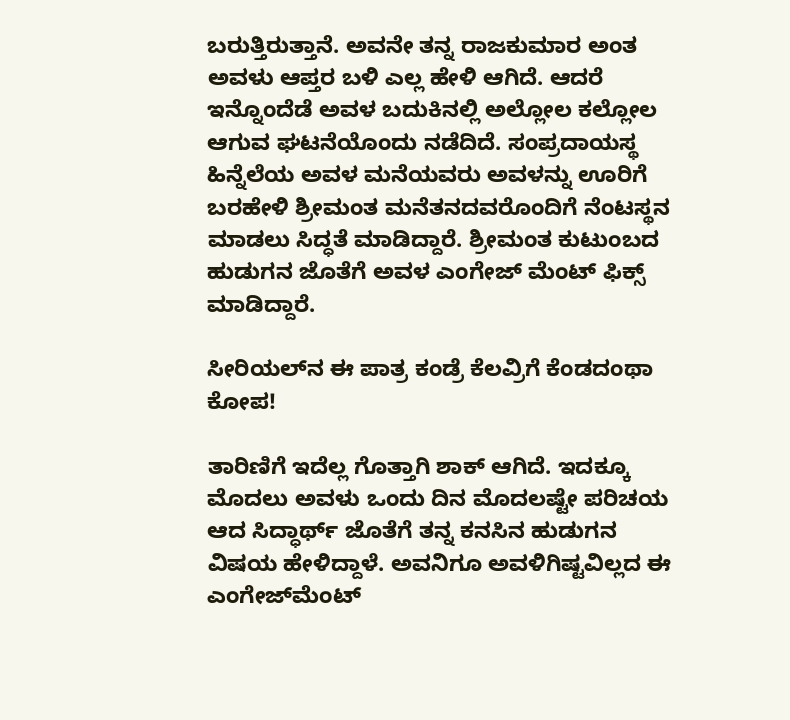ಬರುತ್ತಿರುತ್ತಾನೆ. ಅವನೇ ತನ್ನ ರಾಜಕುಮಾರ ಅಂತ ಅವಳು ಆಪ್ತರ ಬಳಿ ಎಲ್ಲ ಹೇಳಿ ಆಗಿದೆ. ಆದರೆ ಇನ್ನೊಂದೆಡೆ ಅವಳ ಬದುಕಿನಲ್ಲಿ ಅಲ್ಲೋಲ ಕಲ್ಲೋಲ ಆಗುವ ಘಟನೆಯೊಂದು ನಡೆದಿದೆ. ಸಂಪ್ರದಾಯಸ್ಥ ಹಿನ್ನೆಲೆಯ ಅವಳ ಮನೆಯವರು ಅವಳನ್ನು ಊರಿಗೆ ಬರಹೇಳಿ ಶ್ರೀಮಂತ ಮನೆತನದವರೊಂದಿಗೆ ನೆಂಟಸ್ಥನ ಮಾಡಲು ಸಿದ್ಧತೆ ಮಾಡಿದ್ದಾರೆ. ಶ್ರೀಮಂತ ಕುಟುಂಬದ ಹುಡುಗನ ಜೊತೆಗೆ ಅವಳ ಎಂಗೇಜ್ ಮೆಂಟ್ ಫಿಕ್ಸ್ ಮಾಡಿದ್ದಾರೆ.

ಸೀರಿಯಲ್‌ನ ಈ ಪಾತ್ರ ಕಂಡ್ರೆ ಕೆಲವ್ರಿಗೆ ಕೆಂಡದಂಥಾ ಕೋಪ!

ತಾರಿಣಿಗೆ ಇದೆಲ್ಲ ಗೊತ್ತಾಗಿ ಶಾಕ್ ಆಗಿದೆ. ಇದಕ್ಕೂ ಮೊದಲು ಅವಳು ಒಂದು ದಿನ ಮೊದಲಷ್ಟೇ ಪರಿಚಯ ಆದ ಸಿದ್ಧಾರ್ಥ್ ಜೊತೆಗೆ ತನ್ನ ಕನಸಿನ ಹುಡುಗನ ವಿಷಯ ಹೇಳಿದ್ದಾಳೆ. ಅವನಿಗೂ ಅವಳಿಗಿಷ್ಟವಿಲ್ಲದ ಈ ಎಂಗೇಜ್‌ಮೆಂಟ್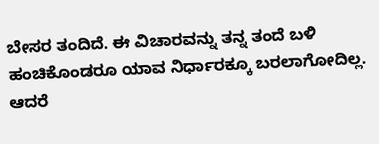ಬೇಸರ ತಂದಿದೆ. ಈ ವಿಚಾರವನ್ನು ತನ್ನ ತಂದೆ ಬಳಿ ಹಂಚಿಕೊಂಡರೂ ಯಾವ ನಿರ್ಧಾರಕ್ಕೂ ಬರಲಾಗೋದಿಲ್ಲ. ಆದರೆ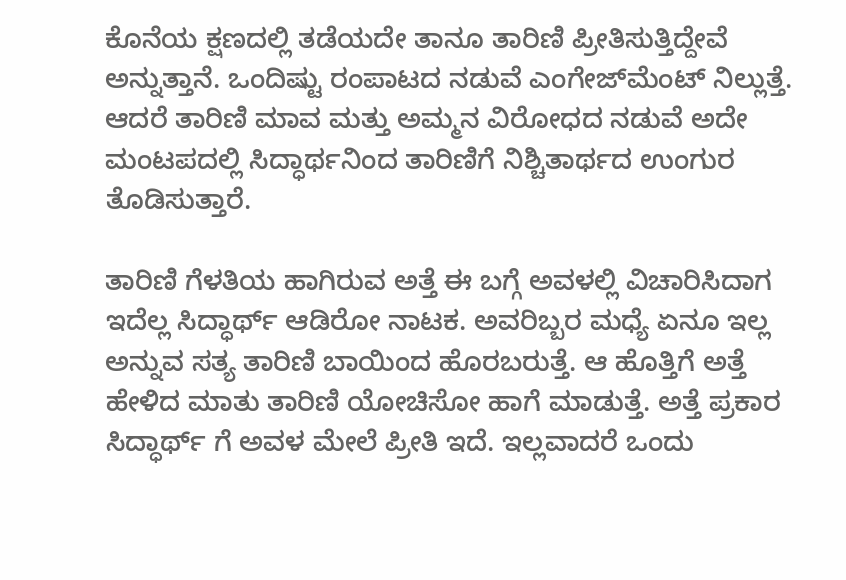ಕೊನೆಯ ಕ್ಷಣದಲ್ಲಿ ತಡೆಯದೇ ತಾನೂ ತಾರಿಣಿ ಪ್ರೀತಿಸುತ್ತಿದ್ದೇವೆ ಅನ್ನುತ್ತಾನೆ. ಒಂದಿಷ್ಟು ರಂಪಾಟದ ನಡುವೆ ಎಂಗೇಜ್‌ಮೆಂಟ್ ನಿಲ್ಲುತ್ತೆ. ಆದರೆ ತಾರಿಣಿ ಮಾವ ಮತ್ತು ಅಮ್ಮನ ವಿರೋಧದ ನಡುವೆ ಅದೇ ಮಂಟಪದಲ್ಲಿ ಸಿದ್ಧಾರ್ಥನಿಂದ ತಾರಿಣಿಗೆ ನಿಶ್ಚಿತಾರ್ಥದ ಉಂಗುರ ತೊಡಿಸುತ್ತಾರೆ.

ತಾರಿಣಿ ಗೆಳತಿಯ ಹಾಗಿರುವ ಅತ್ತೆ ಈ ಬಗ್ಗೆ ಅವಳಲ್ಲಿ ವಿಚಾರಿಸಿದಾಗ ಇದೆಲ್ಲ ಸಿದ್ಧಾರ್ಥ್ ಆಡಿರೋ ನಾಟಕ. ಅವರಿಬ್ಬರ ಮಧ್ಯೆ ಏನೂ ಇಲ್ಲ ಅನ್ನುವ ಸತ್ಯ ತಾರಿಣಿ ಬಾಯಿಂದ ಹೊರಬರುತ್ತೆ. ಆ ಹೊತ್ತಿಗೆ ಅತ್ತೆ ಹೇಳಿದ ಮಾತು ತಾರಿಣಿ ಯೋಚಿಸೋ ಹಾಗೆ ಮಾಡುತ್ತೆ. ಅತ್ತೆ ಪ್ರಕಾರ ಸಿದ್ಧಾರ್ಥ್ ಗೆ ಅವಳ ಮೇಲೆ ಪ್ರೀತಿ ಇದೆ. ಇಲ್ಲವಾದರೆ ಒಂದು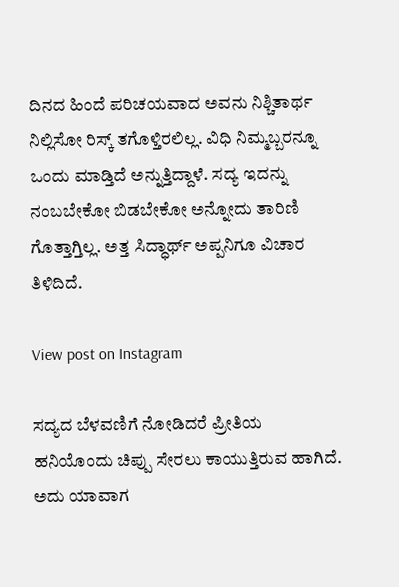ದಿನದ ಹಿಂದೆ ಪರಿಚಯವಾದ ಅವನು ನಿಶ್ಚಿತಾರ್ಥ ನಿಲ್ಲಿಸೋ ರಿಸ್ಕ್ ತಗೊಳ್ತಿರಲಿಲ್ಲ. ವಿಧಿ ನಿಮ್ಮಬ್ಬರನ್ನೂ ಒಂದು ಮಾಡ್ತಿದೆ ಅನ್ನುತ್ತಿದ್ದಾಳೆ. ಸದ್ಯ ಇದನ್ನು ನಂಬಬೇಕೋ ಬಿಡಬೇಕೋ ಅನ್ನೋದು ತಾರಿಣಿ ಗೊತ್ತಾಗ್ತಿಲ್ಲ. ಅತ್ತ ಸಿದ್ಧಾರ್ಥ್ ಅಪ್ಪನಿಗೂ ವಿಚಾರ ತಿಳಿದಿದೆ.

View post on Instagram

ಸದ್ಯದ ಬೆಳವಣಿಗೆ ನೋಡಿದರೆ ಪ್ರೀತಿಯ ಹನಿಯೊಂದು ಚಿಪ್ಪು ಸೇರಲು ಕಾಯುತ್ತಿರುವ ಹಾಗಿದೆ. ಅದು ಯಾವಾಗ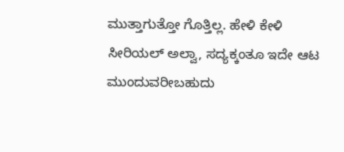ಮುತ್ತಾಗುತ್ತೋ ಗೊತ್ತಿಲ್ಲ. ಹೇಳಿ ಕೇಳಿ ಸೀರಿಯಲ್ ಅಲ್ವಾ, ಸದ್ಯಕ್ಕಂತೂ ಇದೇ ಆಟ ಮುಂದುವರೀಬಹುದು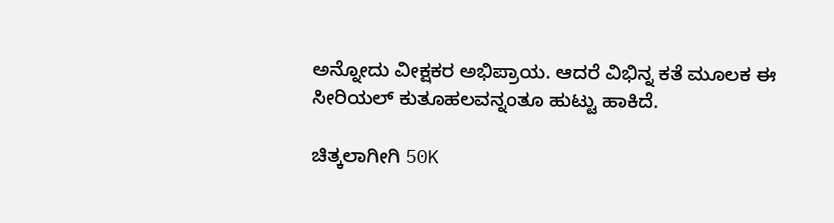ಅನ್ನೋದು ವೀಕ್ಷಕರ ಅಭಿಪ್ರಾಯ. ಆದರೆ ವಿಭಿನ್ನ ಕತೆ ಮೂಲಕ ಈ ಸೀರಿಯಲ್ ಕುತೂಹಲವನ್ನಂತೂ ಹುಟ್ಟು ಹಾಕಿದೆ.

ಚಿತ್ಕಲಾಗೀಗಿ 50K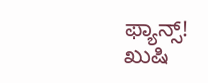ಫ್ಯಾನ್ಸ್! ಖುಷಿ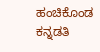ಹಂಚಿಕೊಂಡ ಕನ್ನಡತಿ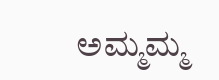ಅಮ್ಮಮ್ಮ